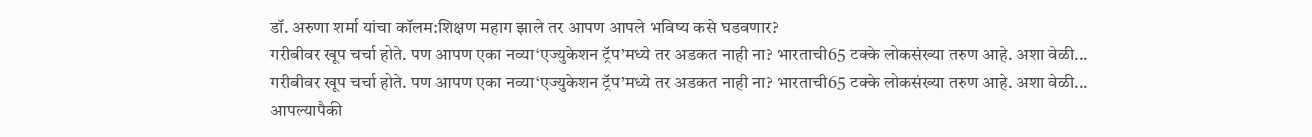डॉ. अरुणा शर्मा यांचा कॉलम:शिक्षण महाग झाले तर आपण आपले भविष्य कसे घडवणार?
गरीबीवर खूप चर्चा होते. पण आपण एका नव्या‘एज्युकेशन ट्रॅप’मध्ये तर अडकत नाही ना? भारताची65 टक्के लोकसंख्या तरुण आहे. अशा वेळी...
गरीबीवर खूप चर्चा होते. पण आपण एका नव्या‘एज्युकेशन ट्रॅप’मध्ये तर अडकत नाही ना? भारताची65 टक्के लोकसंख्या तरुण आहे. अशा वेळी...
आपल्यापैकी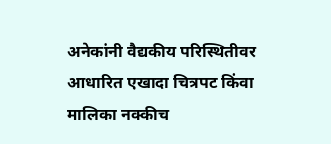अनेकांनी वैद्यकीय परिस्थितीवर आधारित एखादा चित्रपट किंवा मालिका नक्कीच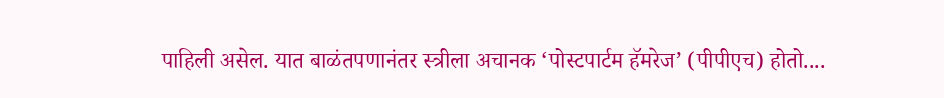पाहिली असेल. यात बाळंतपणानंतर स्त्रीला अचानक ‘पोस्टपार्टम हॅमरेज’ (पीपीएच) होतो....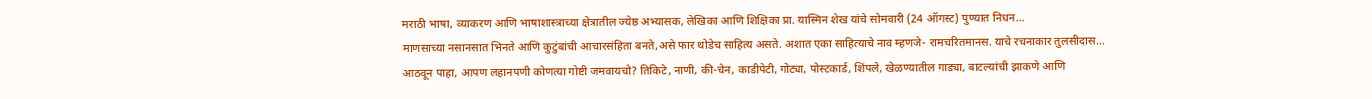मराठी भाषा, व्याकरण आणि भाषाशास्त्राच्या क्षेत्रातील ज्येष्ठ अभ्यासक, लेखिका आणि शिक्षिका प्रा. यास्मिन शेख यांचे सोमवारी (24 ऑगस्ट) पुण्यात निधन...
माणसाच्या नसानसात भिनते आणि कुटुंबांची आचारसंहिता बनते,असे फार थोडेच साहित्य असते. अशात एका साहित्याचे नाव म्हणजे- रामचरितमानस. याचे रचनाकार तुलसीदास...
आठवून पाहा, आपण लहानपणी कोणत्या गोष्टी जमवायचो? तिकिटे, नाणी, की-चेन, काडीपेटी, गोट्या, पोस्टकार्ड, शिंपले, खेळण्यातील गाड्या, बाटल्यांची झाकणे आणि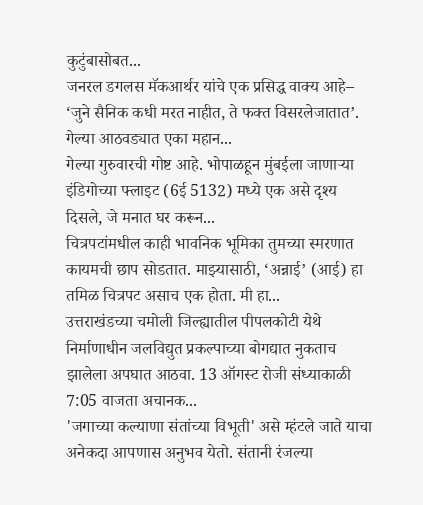कुटुंबासोबत...
जनरल डगलस मॅकआर्थर यांचे एक प्रसिद्ध वाक्य आहे– ‘जुने सैनिक कधी मरत नाहीत, ते फक्त विसरलेजातात’. गेल्या आठवड्यात एका महान...
गेल्या गुरुवारची गोष्ट आहे. भोपाळहून मुंबईला जाणाऱ्या इंडिगोच्या फ्लाइट (6ई 5132) मध्ये एक असे दृश्य दिसले, जे मनात घर करून...
चित्रपटांमधील काही भावनिक भूमिका तुमच्या स्मरणात कायमची छाप सोडतात. माझ्यासाठी, ‘अन्नाई’ (आई) हा तमिळ चित्रपट असाच एक होता. मी हा...
उत्तराखंडच्या चमोली जिल्ह्यातील पीपलकोटी येथे निर्माणाधीन जलविद्युत प्रकल्पाच्या बोगद्यात नुकताच झालेला अपघात आठवा. 13 ऑगस्ट रोजी संध्याकाळी 7:05 वाजता अचानक...
'जगाच्या कल्याणा संतांच्या विभूती' असे म्हंटले जाते याचा अनेकदा आपणास अनुभव येतो. संतानी रंजल्या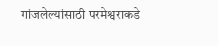गांजलेल्यांसाठी परमेश्वराकडे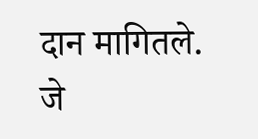दान मागितले. जे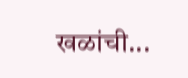खळांची...